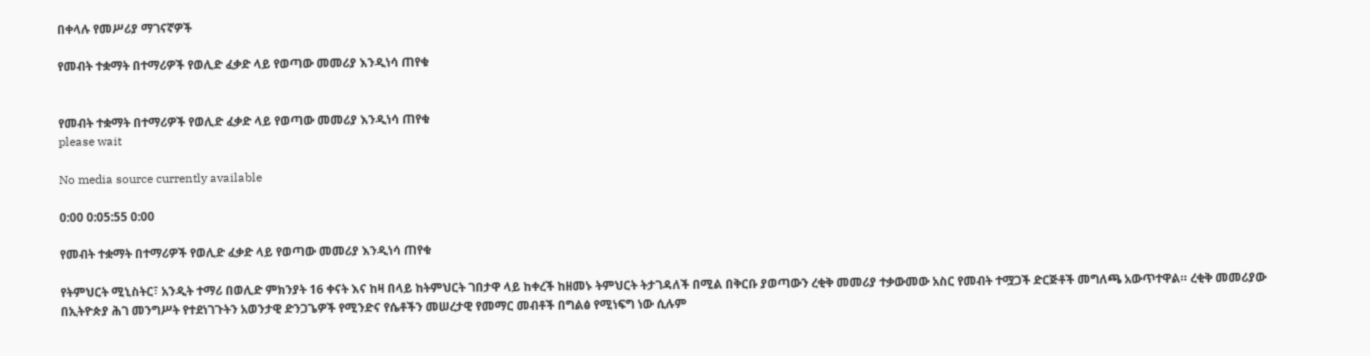በቀላሉ የመሥሪያ ማገናኛዎች

የመብት ተቋማት በተማሪዎች የወሊድ ፈቃድ ላይ የወጣው መመሪያ እንዲነሳ ጠየቁ


የመብት ተቋማት በተማሪዎች የወሊድ ፈቃድ ላይ የወጣው መመሪያ እንዲነሳ ጠየቁ
please wait

No media source currently available

0:00 0:05:55 0:00

የመብት ተቋማት በተማሪዎች የወሊድ ፈቃድ ላይ የወጣው መመሪያ እንዲነሳ ጠየቁ

የትምህርት ሚኒስትር፣ አንዲት ተማሪ በወሊድ ምክንያት 16 ቀናት እና ከዛ በላይ ከትምህርት ገበታዋ ላይ ከቀረች ከዘመኑ ትምህርት ትታገዳለች በሚል በቅርቡ ያወጣውን ረቂቅ መመሪያ ተቃውመው አስር የመብት ተሟጋች ድርጅቶች መግለጫ አውጥተዋል። ረቂቅ መመሪያው በኢትዮጵያ ሕገ መንግሥት የተደነገጉትን አወንታዊ ድንጋጌዎች የሚንድና የሴቶችን መሠረታዊ የመማር መብቶች በግልፅ የሚነፍግ ነው ሲሉም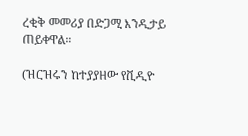ረቂቅ መመሪያ በድጋሚ እንዲታይ ጠይቀዋል።

(ዝርዝሩን ከተያያዘው የቪዲዮ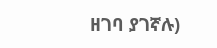ዘገባ ያገኛሉ)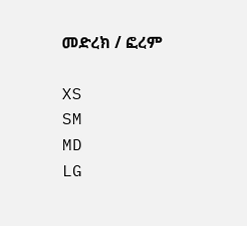መድረክ / ፎረም

XS
SM
MD
LG